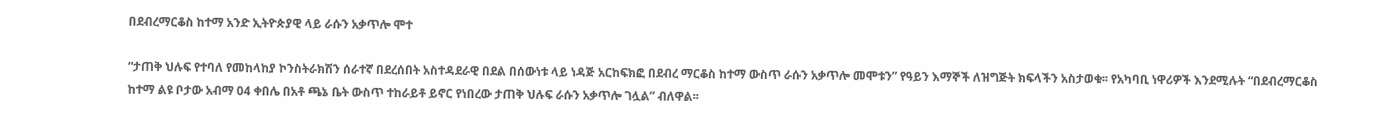በደብረማርቆስ ከተማ አንድ ኢትዮጵያዊ ላይ ራሱን አቃጥሎ ሞተ

“ታጠቅ ህሉፍ የተባለ የመከላከያ ኮንስትራክሽን ሰራተኛ በደረሰበት አስተዳደራዊ በደል በሰውነቱ ላይ ነዳጅ አርከፍክፎ በደብረ ማርቆስ ከተማ ውስጥ ራሱን አቃጥሎ መሞቱን” የዓይን እማኞች ለዝግጅት ክፍላችን አስታወቁ፡፡ የአካባቢ ነዋሪዎች እንደሚሉት “በደብረማርቆስ ከተማ ልዩ ቦታው አብማ 04 ቀበሌ በአቶ ጫኔ ቤት ውስጥ ተከራይቶ ይኖር የነበረው ታጠቅ ህሉፍ ራሱን አቃጥሎ ገሏል” ብለዋል፡፡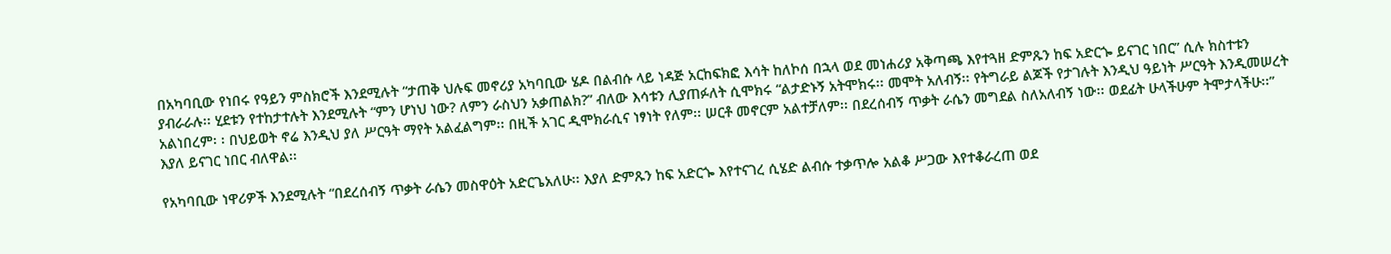በአካባቢው የነበሩ የዓይን ምስክሮች እንደሚሉት “ታጠቅ ህሉፍ መኖሪያ አካባቢው ሄዶ በልብሱ ላይ ነዳጅ አርከፍክፎ እሳት ከለኮሰ በኋላ ወደ መነሐሪያ አቅጣጫ እየተጓዘ ድምጹን ከፍ አድርጐ ይናገር ነበር” ሲሉ ክስተቱን ያብራራሉ፡፡ ሂደቱን የተከታተሉት እንደሚሉት “ምን ሆነህ ነው? ለምን ራስህን አቃጠልክ?” ብለው እሳቱን ሊያጠፉለት ሲሞክሩ “ልታድኑኝ አትሞክሩ፡፡ መሞት አለብኝ፡፡ የትግራይ ልጆች የታገሉት እንዲህ ዓይነት ሥርዓት እንዲመሠረት አልነበረም፡ ፡ በህይወት ኖሬ እንዲህ ያለ ሥርዓት ማየት አልፈልግም፡፡ በዚች አገር ዲሞክራሲና ነፃነት የለም፡፡ ሠርቶ መኖርም አልተቻለም፡፡ በደረሰብኝ ጥቃት ራሴን መግደል ስለአለብኝ ነው፡፡ ወደፊት ሁላችሁም ትሞታላችሁ፡፡” እያለ ይናገር ነበር ብለዋል፡፡

የአካባቢው ነዋሪዎች እንደሚሉት “በደረሰብኝ ጥቃት ራሴን መስዋዕት አድርጌአለሁ፡፡ እያለ ድምጹን ከፍ አድርጐ እየተናገረ ሲሄድ ልብሱ ተቃጥሎ አልቆ ሥጋው እየተቆራረጠ ወደ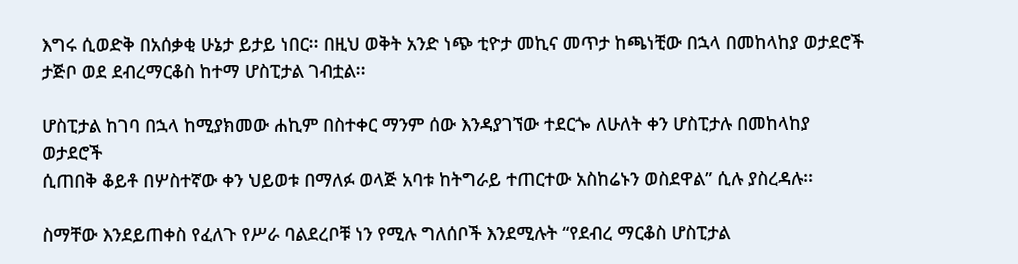እግሩ ሲወድቅ በአሰቃቂ ሁኔታ ይታይ ነበር፡፡ በዚህ ወቅት አንድ ነጭ ቲዮታ መኪና መጥታ ከጫነቺው በኋላ በመከላከያ ወታደሮች ታጅቦ ወደ ደብረማርቆስ ከተማ ሆስፒታል ገብቷል፡፡

ሆስፒታል ከገባ በኋላ ከሚያክመው ሐኪም በስተቀር ማንም ሰው እንዳያገኘው ተደርጐ ለሁለት ቀን ሆስፒታሉ በመከላከያ ወታደሮች
ሲጠበቅ ቆይቶ በሦስተኛው ቀን ህይወቱ በማለፉ ወላጅ አባቱ ከትግራይ ተጠርተው አስከሬኑን ወስደዋል” ሲሉ ያስረዳሉ፡፡

ስማቸው እንደይጠቀስ የፈለጉ የሥራ ባልደረቦቹ ነን የሚሉ ግለሰቦች እንደሚሉት “የደብረ ማርቆስ ሆስፒታል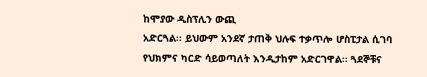ከሞያው ዲስፕሊን ውጪ
አድርጓል፡፡ ይህውም አንደኛ ታጠቅ ህሉፍ ተቃጥሎ ሆስፒታል ሲገባ የህክምና ካርድ ሳይወጣለት እንዲታከም አድርገዋል፡፡ ጓደኞቹና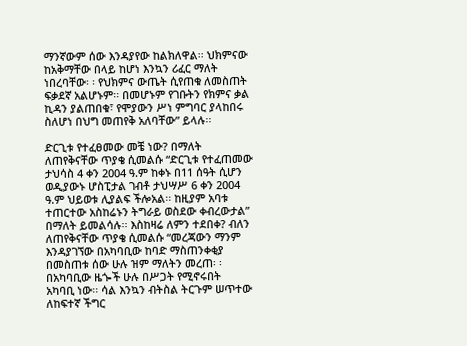ማንኛውም ሰው እንዳያየው ከልክለዋል፡፡ ህክምናው ከአቅማቸው በላይ ከሆነ እንኳን ሪፈር ማለት ነበረባቸው፡ ፡ የህክምና ውጤት ሲየጠቁ ለመስጠት ፍቃደኛ አልሆኑም፡፡ በመሆኑም የገቡትን የክምና ቃል ኪዳን ያልጠበቁ፣ የሞያውን ሥነ ምግባር ያላከበሩ ስለሆነ በህግ መጠየቅ አለባቸው” ይላሉ፡፡

ድርጊቱ የተፈፀመው መቼ ነው? በማለት ለጠየቅናቸው ጥያቄ ሲመልሱ “ድርጊቱ የተፈጠመው ታህሳስ 4 ቀን 2004 ዓ.ም ከቀኑ በ11 ሰዓት ሲሆን ወዲያውኑ ሆስፒታል ገብቶ ታህሣሥ 6 ቀን 2004 ዓ.ም ህይወቱ ሊያልፍ ችሎአል፡፡ ከዚያም አባቱ ተጠርተው አስከሬኑን ትግራይ ወስደው ቀብረውታል” በማለት ይመልሳሉ፡፡ እስከዛሬ ለምን ተደበቀ? ብለን ለጠየቅናቸው ጥያቄ ሲመልሱ “መረጃውን ማንም
እንዳያገኘው በአካባቢው ከባድ ማስጠንቀቂያ በመስጠቱ ሰው ሁሉ ዝም ማለትን መረጠ፡ ፡ በአካባቢው ዜጐች ሁሉ በሥጋት የሚኖሩበት
አካባቢ ነው፡፡ ሳል እንኳን ብትስል ትርጉም ሠጥተው ለከፍተኛ ችግር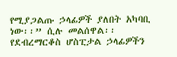የሚያጋልጡ ኃላፊዎች ያለበት አካባቢ ነው፡፡” ሲሉ መልሰዋል፡፡
የደብረማርቆስ ሆስፒታል ኃላፊዎችን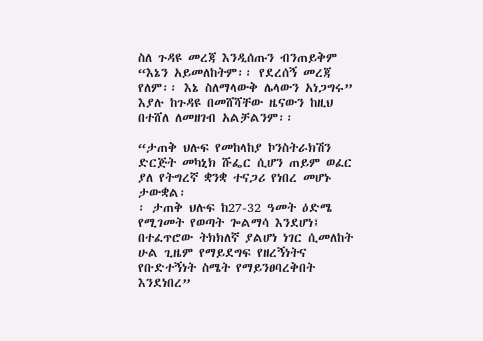ስለ ጉዳዩ መረጃ እንዲሰጡን ብንጠይቅም “እኔን አይመለከትም፡፡ የደረሰኝ መረጃ የለም፡፡ እኔ ስለማላውቅ ሌላውን አነጋግሩ” እያሉ ከጉዳዩ በመሸሻቸው ዜናውን ከዚህ በተሸለ ለመዘገብ አልቻልንም፡፡

“ታጠቅ ህሉፍ የመከላከያ ኮንስትራክሽን ድርጅት መካኒክ ሹፌር ሲሆን ጠይም ወፈር ያለ የትግረኛ ቋንቋ ተናጋሪ የነበረ መሆኑ ታውቋል፡
፡ ታጠቅ ህሉፍ ከ27-32 ዓመት ዕድሜ የሚገመት የወጣት ጐልማሳ እንደሆነ፤ በተፈጥሮው ትክክለኛ ያልሆነ ነገር ሲመለከት ሁል ጊዜም የማይደግፍ የዘረኝነትና የቡድተኝነት ስሜት የማይንፀባረቅበት እንደነበረ”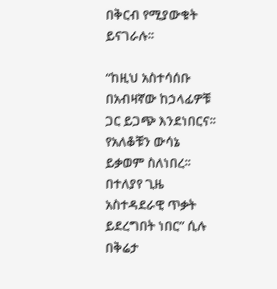በቅርብ የሚያውቁት ይናገራሉ፡፡

“ከዚህ አስተሳሰቡ በአብዛኛው ከኃላፊዎቹ ጋር ይጋጭ እንደነበርና፡፡ የአለቆቹን ውሳኔ ይቃወም ስለነበረ፡፡ በተለያየ ጊዜ አስተዳደራዊ ጥቃት
ይደረግበት ነበር” ሲሉ በቅሬታ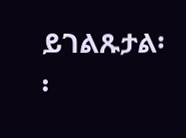ይገልጹታል፡፡